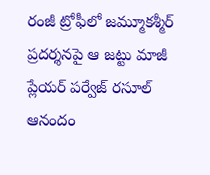రంజీ ట్రోఫీలో జమ్మూకశ్మీర్ ప్రదర్శనపై ఆ జట్టు మాజీ ప్లేయర్ పర్వేజ్ రసూల్ ఆనందం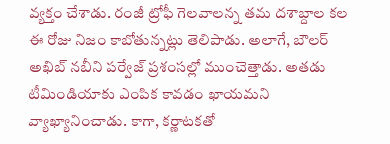వ్యక్తం చేశాడు. రంజీ ట్రోఫీ గెలవాలన్న తమ దశాబ్దాల కల ఈ రోజు నిజం కాబోతున్నట్లు తెలిపాడు. అలాగే, బౌలర్ అఖిబ్ నబీని పర్వేజ్ ప్రశంసల్లో ముంచెత్తాడు. అతడు టీమిండియాకు ఎంపిక కావడం ఖాయమని వ్యాఖ్యానించాడు. కాగా, కర్ణాటకతో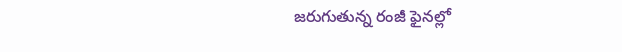జరుగుతున్న రంజీ ఫైనల్లో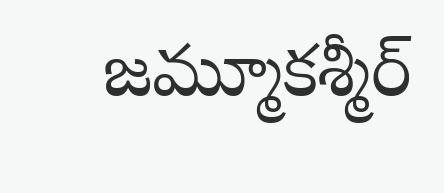జమ్మూకశ్మీర్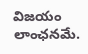విజయం లాంఛనమే.